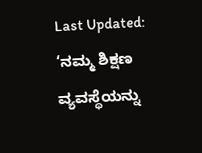Last Updated:
‘ನಮ್ಮ ಶಿಕ್ಷಣ ವ್ಯವಸ್ಥೆಯನ್ನು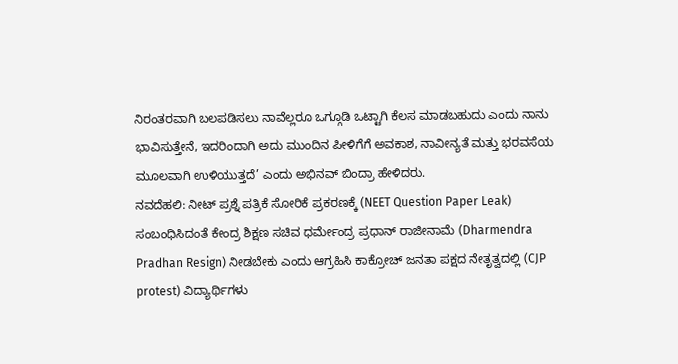ನಿರಂತರವಾಗಿ ಬಲಪಡಿಸಲು ನಾವೆಲ್ಲರೂ ಒಗ್ಗೂಡಿ ಒಟ್ಟಾಗಿ ಕೆಲಸ ಮಾಡಬಹುದು ಎಂದು ನಾನು ಭಾವಿಸುತ್ತೇನೆ, ಇದರಿಂದಾಗಿ ಅದು ಮುಂದಿನ ಪೀಳಿಗೆಗೆ ಅವಕಾಶ, ನಾವೀನ್ಯತೆ ಮತ್ತು ಭರವಸೆಯ ಮೂಲವಾಗಿ ಉಳಿಯುತ್ತದೆ’ ಎಂದು ಅಭಿನವ್ ಬಿಂದ್ರಾ ಹೇಳಿದರು.
ನವದೆಹಲಿ: ನೀಟ್ ಪ್ರಶ್ನೆ ಪತ್ರಿಕೆ ಸೋರಿಕೆ ಪ್ರಕರಣಕ್ಕೆ (NEET Question Paper Leak) ಸಂಬಂಧಿಸಿದಂತೆ ಕೇಂದ್ರ ಶಿಕ್ಷಣ ಸಚಿವ ಧರ್ಮೇಂದ್ರ ಪ್ರಧಾನ್ ರಾಜೀನಾಮೆ (Dharmendra Pradhan Resign) ನೀಡಬೇಕು ಎಂದು ಆಗ್ರಹಿಸಿ ಕಾಕ್ರೋಚ್ ಜನತಾ ಪಕ್ಷದ ನೇತೃತ್ವದಲ್ಲಿ (CJP protest) ವಿದ್ಯಾರ್ಥಿಗಳು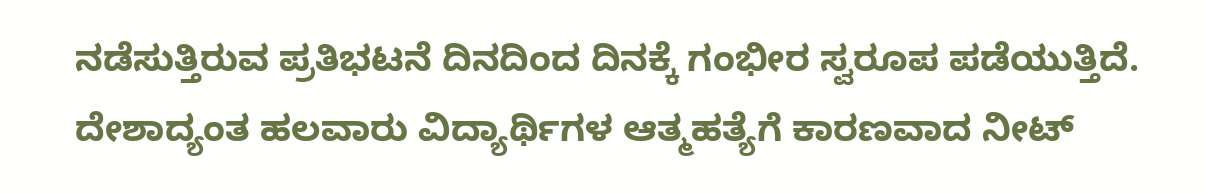ನಡೆಸುತ್ತಿರುವ ಪ್ರತಿಭಟನೆ ದಿನದಿಂದ ದಿನಕ್ಕೆ ಗಂಭೀರ ಸ್ವರೂಪ ಪಡೆಯುತ್ತಿದೆ.
ದೇಶಾದ್ಯಂತ ಹಲವಾರು ವಿದ್ಯಾರ್ಥಿಗಳ ಆತ್ಮಹತ್ಯೆಗೆ ಕಾರಣವಾದ ನೀಟ್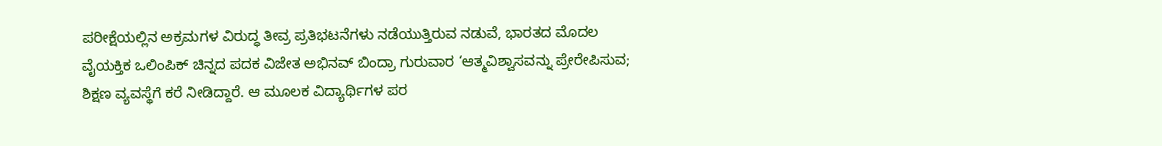ಪರೀಕ್ಷೆಯಲ್ಲಿನ ಅಕ್ರಮಗಳ ವಿರುದ್ಧ ತೀವ್ರ ಪ್ರತಿಭಟನೆಗಳು ನಡೆಯುತ್ತಿರುವ ನಡುವೆ, ಭಾರತದ ಮೊದಲ ವೈಯಕ್ತಿಕ ಒಲಿಂಪಿಕ್ ಚಿನ್ನದ ಪದಕ ವಿಜೇತ ಅಭಿನವ್ ಬಿಂದ್ರಾ ಗುರುವಾರ ‘ಆತ್ಮವಿಶ್ವಾಸವನ್ನು ಪ್ರೇರೇಪಿಸುವ; ಶಿಕ್ಷಣ ವ್ಯವಸ್ಥೆಗೆ ಕರೆ ನೀಡಿದ್ದಾರೆ. ಆ ಮೂಲಕ ವಿದ್ಯಾರ್ಥಿಗಳ ಪರ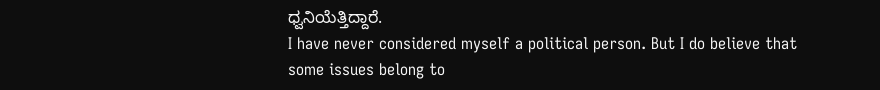ಧ್ವನಿಯೆತ್ತಿದ್ದಾರೆ.
I have never considered myself a political person. But I do believe that some issues belong to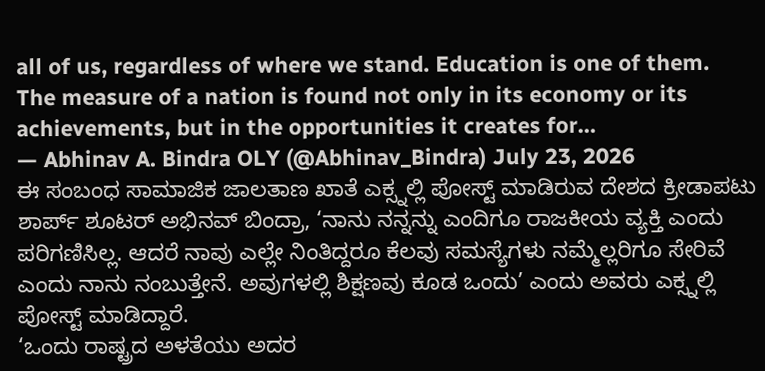all of us, regardless of where we stand. Education is one of them.
The measure of a nation is found not only in its economy or its achievements, but in the opportunities it creates for…
— Abhinav A. Bindra OLY (@Abhinav_Bindra) July 23, 2026
ಈ ಸಂಬಂಧ ಸಾಮಾಜಿಕ ಜಾಲತಾಣ ಖಾತೆ ಎಕ್ಸ್ನಲ್ಲಿ ಪೋಸ್ಟ್ ಮಾಡಿರುವ ದೇಶದ ಕ್ರೀಡಾಪಟು ಶಾರ್ಪ್ ಶೂಟರ್ ಅಭಿನವ್ ಬಿಂದ್ರಾ, ‘ನಾನು ನನ್ನನ್ನು ಎಂದಿಗೂ ರಾಜಕೀಯ ವ್ಯಕ್ತಿ ಎಂದು ಪರಿಗಣಿಸಿಲ್ಲ. ಆದರೆ ನಾವು ಎಲ್ಲೇ ನಿಂತಿದ್ದರೂ ಕೆಲವು ಸಮಸ್ಯೆಗಳು ನಮ್ಮೆಲ್ಲರಿಗೂ ಸೇರಿವೆ ಎಂದು ನಾನು ನಂಬುತ್ತೇನೆ. ಅವುಗಳಲ್ಲಿ ಶಿಕ್ಷಣವು ಕೂಡ ಒಂದು’ ಎಂದು ಅವರು ಎಕ್ಸ್ನಲ್ಲಿ ಪೋಸ್ಟ್ ಮಾಡಿದ್ದಾರೆ.
‘ಒಂದು ರಾಷ್ಟ್ರದ ಅಳತೆಯು ಅದರ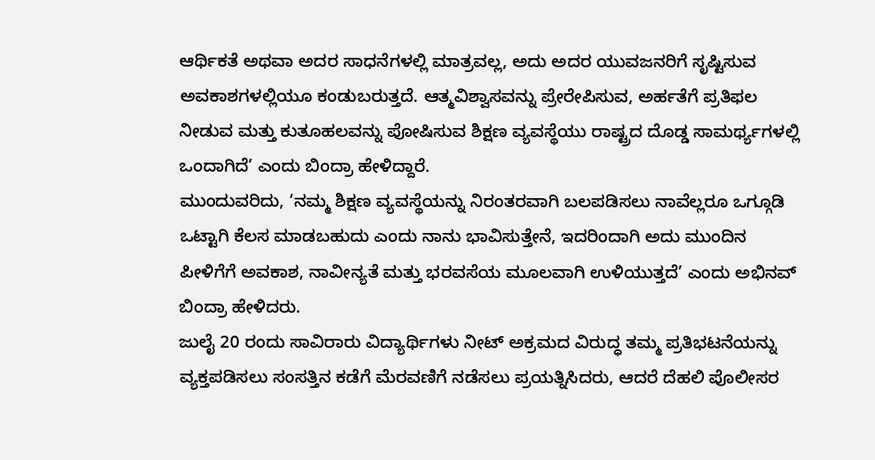ಆರ್ಥಿಕತೆ ಅಥವಾ ಅದರ ಸಾಧನೆಗಳಲ್ಲಿ ಮಾತ್ರವಲ್ಲ, ಅದು ಅದರ ಯುವಜನರಿಗೆ ಸೃಷ್ಟಿಸುವ ಅವಕಾಶಗಳಲ್ಲಿಯೂ ಕಂಡುಬರುತ್ತದೆ. ಆತ್ಮವಿಶ್ವಾಸವನ್ನು ಪ್ರೇರೇಪಿಸುವ, ಅರ್ಹತೆಗೆ ಪ್ರತಿಫಲ ನೀಡುವ ಮತ್ತು ಕುತೂಹಲವನ್ನು ಪೋಷಿಸುವ ಶಿಕ್ಷಣ ವ್ಯವಸ್ಥೆಯು ರಾಷ್ಟ್ರದ ದೊಡ್ಡ ಸಾಮರ್ಥ್ಯಗಳಲ್ಲಿ ಒಂದಾಗಿದೆ’ ಎಂದು ಬಿಂದ್ರಾ ಹೇಳಿದ್ದಾರೆ.
ಮುಂದುವರಿದು, ‘ನಮ್ಮ ಶಿಕ್ಷಣ ವ್ಯವಸ್ಥೆಯನ್ನು ನಿರಂತರವಾಗಿ ಬಲಪಡಿಸಲು ನಾವೆಲ್ಲರೂ ಒಗ್ಗೂಡಿ ಒಟ್ಟಾಗಿ ಕೆಲಸ ಮಾಡಬಹುದು ಎಂದು ನಾನು ಭಾವಿಸುತ್ತೇನೆ, ಇದರಿಂದಾಗಿ ಅದು ಮುಂದಿನ ಪೀಳಿಗೆಗೆ ಅವಕಾಶ, ನಾವೀನ್ಯತೆ ಮತ್ತು ಭರವಸೆಯ ಮೂಲವಾಗಿ ಉಳಿಯುತ್ತದೆ’ ಎಂದು ಅಭಿನವ್ ಬಿಂದ್ರಾ ಹೇಳಿದರು.
ಜುಲೈ 20 ರಂದು ಸಾವಿರಾರು ವಿದ್ಯಾರ್ಥಿಗಳು ನೀಟ್ ಅಕ್ರಮದ ವಿರುದ್ಧ ತಮ್ಮ ಪ್ರತಿಭಟನೆಯನ್ನು ವ್ಯಕ್ತಪಡಿಸಲು ಸಂಸತ್ತಿನ ಕಡೆಗೆ ಮೆರವಣಿಗೆ ನಡೆಸಲು ಪ್ರಯತ್ನಿಸಿದರು, ಆದರೆ ದೆಹಲಿ ಪೊಲೀಸರ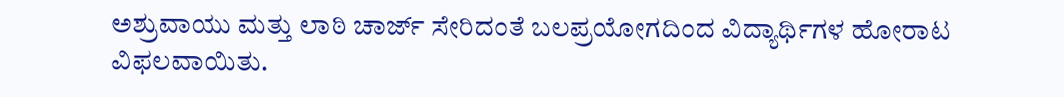ಅಶ್ರುವಾಯು ಮತ್ತು ಲಾಠಿ ಚಾರ್ಜ್ ಸೇರಿದಂತೆ ಬಲಪ್ರಯೋಗದಿಂದ ವಿದ್ಯಾರ್ಥಿಗಳ ಹೋರಾಟ ವಿಫಲವಾಯಿತು.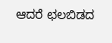ಆದರೆ ಛಲಬಿಡದ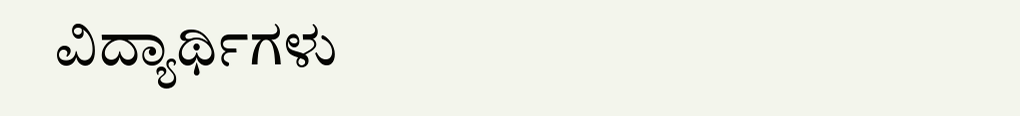ವಿದ್ಯಾರ್ಥಿಗಳು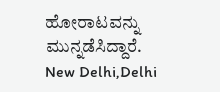ಹೋರಾಟವನ್ನು ಮುನ್ನಡೆಸಿದ್ದಾರೆ.
New Delhi,Delhi